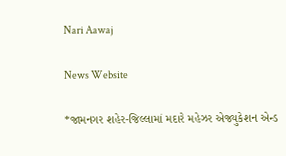Nari Aawaj

News Website

*જામનગર શહેર-જિલ્લામાં મદારે મહેઝર એજ્યુકેશન એન્ડ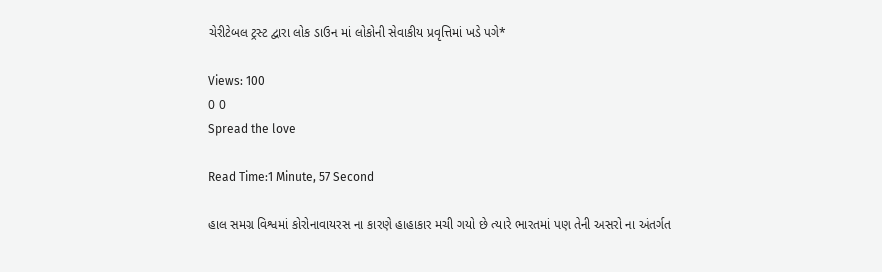ચેરીટેબલ ટ્રસ્ટ દ્વારા લોક ડાઉન માં લોકોની સેવાકીય પ્રવૃત્તિમાં ખડે પગે*

Views: 100
0 0
Spread the love

Read Time:1 Minute, 57 Second

હાલ સમગ્ર વિશ્વમાં કોરોનાવાયરસ ના કારણે હાહાકાર મચી ગયો છે ત્યારે ભારતમાં પણ તેની અસરો ના અંતર્ગત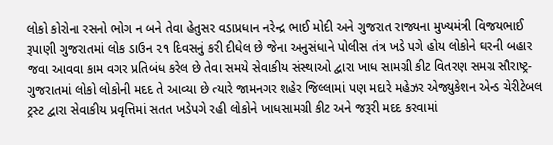લોકો કોરોના રસનો ભોગ ન બને તેવા હેતુસર વડાપ્રધાન નરેન્દ્ર ભાઈ મોદી અને ગુજરાત રાજ્યના મુખ્યમંત્રી વિજયભાઈ રૂપાણી ગુજરાતમાં લોક ડાઉન ૨૧ દિવસનું કરી દીધેલ છે જેના અનુસંધાને પોલીસ તંત્ર ખડે પગે હોય લોકોને ઘરની બહાર જવા આવવા કામ વગર પ્રતિબંધ કરેલ છે તેવા સમયે સેવાકીય સંસ્થાઓ દ્વારા ખાધ સામગ્રી કીટ વિતરણ સમગ્ર સૌરાષ્ટ્ર-ગુજરાતમાં લોકો લોકોની મદદ તે આવ્યા છે ત્યારે જામનગર શહેર જિલ્લામાં પણ મદારે મહેઝર એજ્યુકેશન એન્ડ ચેરીટેબલ ટ્રસ્ટ દ્વારા સેવાકીય પ્રવૃત્તિમાં સતત ખડેપગે રહી લોકોને ખાધસામગ્રી કીટ અને જરૂરી મદદ કરવામાં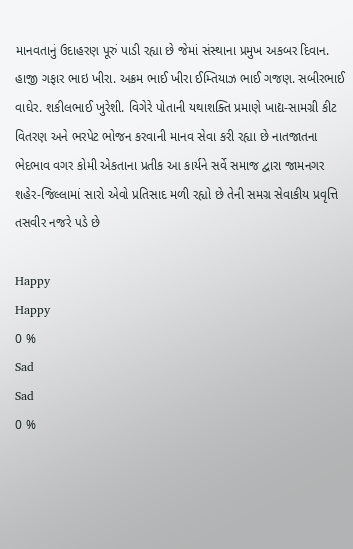માનવતાનું ઉદાહરણ પૂરું પાડી રહ્યા છે જેમાં સંસ્થાના પ્રમુખ અકબર દિવાન. હાજી ગફાર ભાઇ ખીરા. અક્રમ ભાઈ ખીરા ઈમ્તિયાઝ ભાઈ ગજણ. સબીરભાઈ વાઘેર. શકીલભાઈ ખુરેશી. વિગેરે પોતાની યથાશક્તિ પ્રમાણે ખાદ્ય-સામગ્રી કીટ વિતરણ અને ભરપેટ ભોજન કરવાની માનવ સેવા કરી રહ્યા છે નાતજાતના ભેદભાવ વગર કોમી એકતાના પ્રતીક આ કાર્યને સર્વે સમાજ દ્વારા જામનગર શહેર-જિલ્લામાં સારો એવો પ્રતિસાદ મળી રહ્યો છે તેની સમગ્ર સેવાકીય પ્રવૃત્તિ તસવીર નજરે પડે છે

Happy
Happy
0 %
Sad
Sad
0 %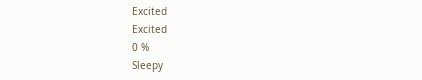Excited
Excited
0 %
Sleepy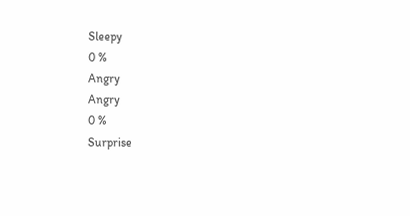Sleepy
0 %
Angry
Angry
0 %
Surprise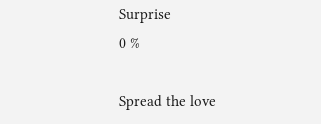Surprise
0 %

Spread the love